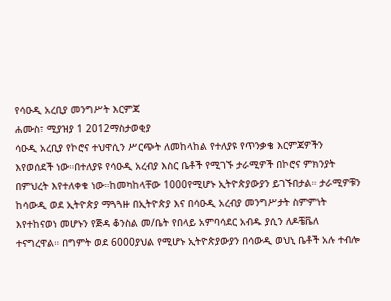የሳዑዲ አረቢያ መንግሥት እርምጃ
ሐሙስ፣ ሚያዝያ 1 2012ማስታወቂያ
ሳዑዲ አረቢያ የኮሮና ተህዋሲን ሥርጭት ለመከላከል የተለያዩ የጥንቃቄ እርምጃዎችን እየወሰደች ነው።በተለያዩ የሳዑዲ አረብያ እስር ቤቶች የሚገኙ ታራሚዎች በኮሮና ምክንያት በምህረት እየተለቀቁ ነው።ከመካከላቸው 1000የሚሆኑ ኢትዮጵያውያን ይገኙበታል። ታራሚዎቹን ከሳውዲ ወደ ኢትዮጵያ ማጓጓዙ በኢትዮጵያ እና በሳዑዲ አረብያ መንግሥታት ስምምነት እየተከናወነ መሆኑን የጅዳ ቆንስል መ/ቤት የበላይ አምባሳደር አብዱ ያሲን ለዶቼቬለ ተናግረዋል። በግምት ወደ 6000ያህል የሚሆኑ ኢትዮጵያውያን በሳውዲ ወህኒ ቤቶች አሉ ተብሎ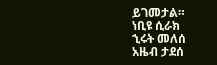ይገመታል።
ነቢዩ ሲራክ
ኂሩት መለሰ
አዜብ ታደሰ